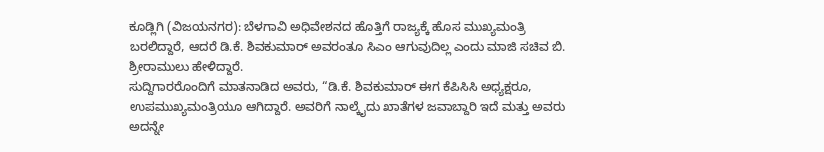ಕೂಡ್ಲಿಗಿ (ವಿಜಯನಗರ): ಬೆಳಗಾವಿ ಅಧಿವೇಶನದ ಹೊತ್ತಿಗೆ ರಾಜ್ಯಕ್ಕೆ ಹೊಸ ಮುಖ್ಯಮಂತ್ರಿ ಬರಲಿದ್ದಾರೆ, ಆದರೆ ಡಿ.ಕೆ. ಶಿವಕುಮಾರ್ ಅವರಂತೂ ಸಿಎಂ ಆಗುವುದಿಲ್ಲ ಎಂದು ಮಾಜಿ ಸಚಿವ ಬಿ. ಶ್ರೀರಾಮುಲು ಹೇಳಿದ್ದಾರೆ.
ಸುದ್ದಿಗಾರರೊಂದಿಗೆ ಮಾತನಾಡಿದ ಅವರು, “ಡಿ.ಕೆ. ಶಿವಕುಮಾರ್ ಈಗ ಕೆಪಿಸಿಸಿ ಅಧ್ಯಕ್ಷರೂ, ಉಪಮುಖ್ಯಮಂತ್ರಿಯೂ ಆಗಿದ್ದಾರೆ. ಅವರಿಗೆ ನಾಲ್ಕೈದು ಖಾತೆಗಳ ಜವಾಬ್ದಾರಿ ಇದೆ ಮತ್ತು ಅವರು ಅದನ್ನೇ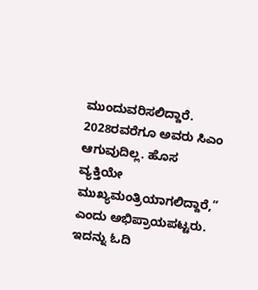ಮುಂದುವರಿಸಲಿದ್ದಾರೆ.
2028ರವರೆಗೂ ಅವರು ಸಿಎಂ ಆಗುವುದಿಲ್ಲ. ಹೊಸ ವ್ಯಕ್ತಿಯೇ ಮುಖ್ಯಮಂತ್ರಿಯಾಗಲಿದ್ದಾರೆ,” ಎಂದು ಅಭಿಪ್ರಾಯಪಟ್ಟರು.
ಇದನ್ನು ಓದಿ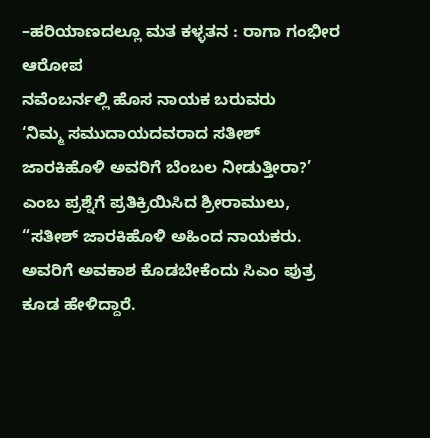–ಹರಿಯಾಣದಲ್ಲೂ ಮತ ಕಳ್ಳತನ : ರಾಗಾ ಗಂಭೀರ ಆರೋಪ
ನವೆಂಬರ್ನಲ್ಲಿ ಹೊಸ ನಾಯಕ ಬರುವರು
‘ನಿಮ್ಮ ಸಮುದಾಯದವರಾದ ಸತೀಶ್ ಜಾರಕಿಹೊಳಿ ಅವರಿಗೆ ಬೆಂಬಲ ನೀಡುತ್ತೀರಾ?’ ಎಂಬ ಪ್ರಶ್ನೆಗೆ ಪ್ರತಿಕ್ರಿಯಿಸಿದ ಶ್ರೀರಾಮುಲು, “ಸತೀಶ್ ಜಾರಕಿಹೊಳಿ ಅಹಿಂದ ನಾಯಕರು. ಅವರಿಗೆ ಅವಕಾಶ ಕೊಡಬೇಕೆಂದು ಸಿಎಂ ಪುತ್ರ ಕೂಡ ಹೇಳಿದ್ದಾರೆ.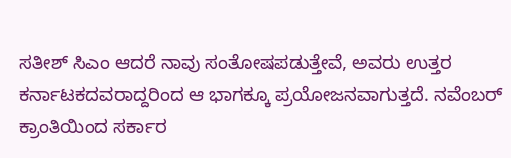ಸತೀಶ್ ಸಿಎಂ ಆದರೆ ನಾವು ಸಂತೋಷಪಡುತ್ತೇವೆ, ಅವರು ಉತ್ತರ ಕರ್ನಾಟಕದವರಾದ್ದರಿಂದ ಆ ಭಾಗಕ್ಕೂ ಪ್ರಯೋಜನವಾಗುತ್ತದೆ. ನವೆಂಬರ್ ಕ್ರಾಂತಿಯಿಂದ ಸರ್ಕಾರ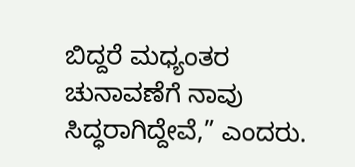ಬಿದ್ದರೆ ಮಧ್ಯಂತರ ಚುನಾವಣೆಗೆ ನಾವು ಸಿದ್ಧರಾಗಿದ್ದೇವೆ,” ಎಂದರು.